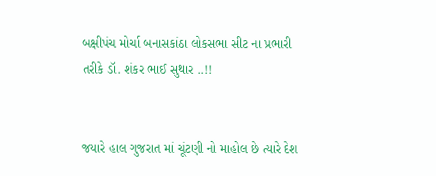બક્ષીપંચ મોર્ચા બનાસકાંઠા લોકસભા સીટ ના પ્રભારી તરીકે ડૉ. શંકર ભાઈ સુથાર ..!!


જયારે હાલ ગુજરાત માં ચૂંટણી નો માહોલ છે ત્યારે દેશ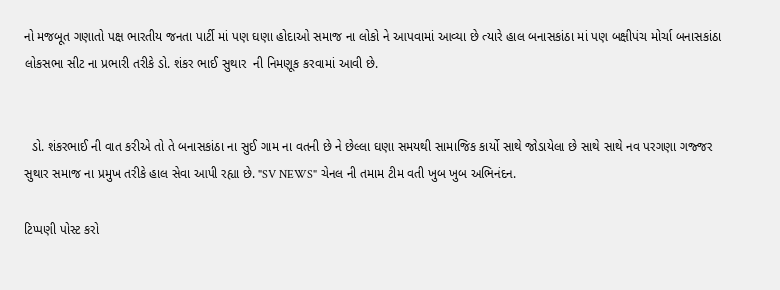નો મજબૂત ગણાતો પક્ષ ભારતીય જનતા પાર્ટી માં પણ ઘણા હોદાઓ સમાજ ના લોકો ને આપવામાં આવ્યા છે ત્યારે હાલ બનાસકાંઠા માં પણ બક્ષીપંચ મોર્ચા બનાસકાંઠા લોકસભા સીટ ના પ્રભારી તરીકે ડો. શંકર ભાઈ સુથાર  ની નિમણૂક કરવામાં આવી છે.


  ડો. શંકરભાઈ ની વાત કરીએ તો તે બનાસકાંઠા ના સુઈ ગામ ના વતની છે ને છેલ્લા ઘણા સમયથી સામાજિક કાર્યો સાથે જોડાયેલા છે સાથે સાથે નવ પરગણા ગજ્જર સુથાર સમાજ ના પ્રમુખ તરીકે હાલ સેવા આપી રહ્યા છે. "SV NEWS" ચેનલ ની તમામ ટીમ વતી ખુબ ખુબ અભિનંદન.

ટિપ્પણી પોસ્ટ કરો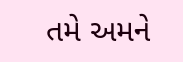તમે અમને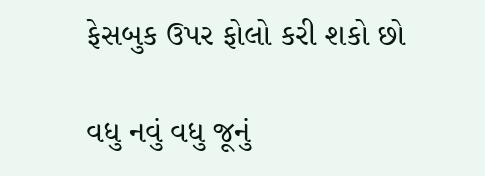ફેસબુક ઉપર ફોલો કરી શકો છો

વધુ નવું વધુ જૂનું